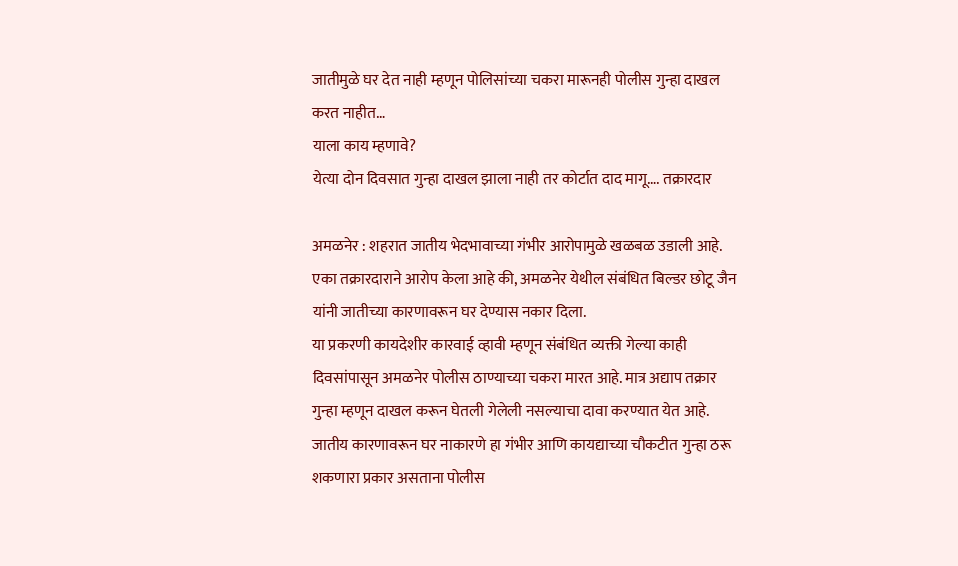जातीमुळे घर देत नाही म्हणून पोलिसांच्या चकरा मारूनही पोलीस गुन्हा दाखल करत नाहीत…
याला काय म्हणावे?
येत्या दोन दिवसात गुन्हा दाखल झाला नाही तर कोर्टात दाद मागू…. तक्रारदार

अमळनेर : शहरात जातीय भेदभावाच्या गंभीर आरोपामुळे खळबळ उडाली आहे. एका तक्रारदाराने आरोप केला आहे की, अमळनेर येथील संबंधित बिल्डर छोटू जैन यांनी जातीच्या कारणावरून घर देण्यास नकार दिला.
या प्रकरणी कायदेशीर कारवाई व्हावी म्हणून संबंधित व्यक्ती गेल्या काही दिवसांपासून अमळनेर पोलीस ठाण्याच्या चकरा मारत आहे. मात्र अद्याप तक्रार गुन्हा म्हणून दाखल करून घेतली गेलेली नसल्याचा दावा करण्यात येत आहे. जातीय कारणावरून घर नाकारणे हा गंभीर आणि कायद्याच्या चौकटीत गुन्हा ठरू शकणारा प्रकार असताना पोलीस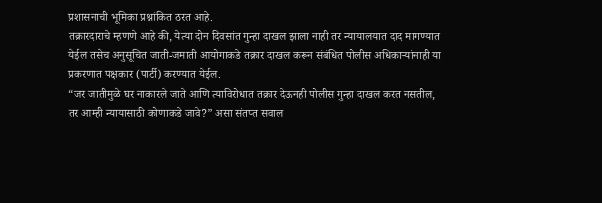प्रशासनाची भूमिका प्रश्नांकित ठरत आहे.
तक्रारदाराचे म्हणणे आहे की, येत्या दोन दिवसांत गुन्हा दाखल झाला नाही तर न्यायालयात दाद मागण्यात येईल तसेच अनुसूचित जाती-जमाती आयोगाकडे तक्रार दाखल करून संबंधित पोलीस अधिकाऱ्यांनाही या प्रकरणात पक्षकार (पार्टी) करण्यात येईल.
“जर जातीमुळे घर नाकारले जाते आणि त्याविरोधात तक्रार देऊनही पोलीस गुन्हा दाखल करत नसतील, तर आम्ही न्यायासाठी कोणाकडे जावे?” असा संतप्त सवाल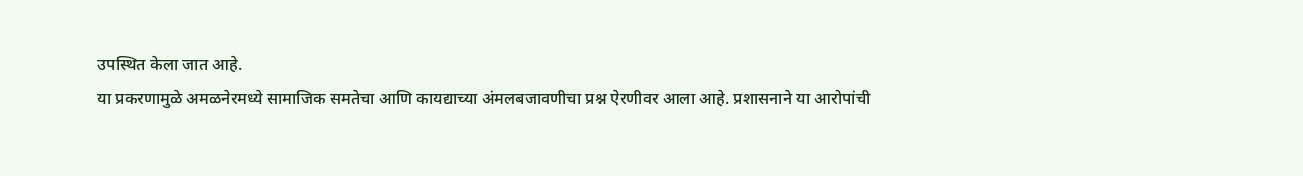उपस्थित केला जात आहे.
या प्रकरणामुळे अमळनेरमध्ये सामाजिक समतेचा आणि कायद्याच्या अंमलबजावणीचा प्रश्न ऐरणीवर आला आहे. प्रशासनाने या आरोपांची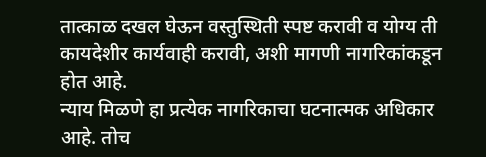तात्काळ दखल घेऊन वस्तुस्थिती स्पष्ट करावी व योग्य ती कायदेशीर कार्यवाही करावी, अशी मागणी नागरिकांकडून होत आहे.
न्याय मिळणे हा प्रत्येक नागरिकाचा घटनात्मक अधिकार आहे. तोच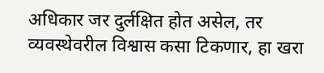अधिकार जर दुर्लक्षित होत असेल, तर व्यवस्थेवरील विश्वास कसा टिकणार, हा खरा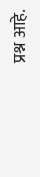प्रश्न आहे.